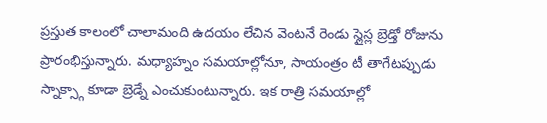ప్రస్తుత కాలంలో చాలామంది ఉదయం లేచిన వెంటనే రెండు స్లైస్ల బ్రెడ్తో రోజును ప్రారంభిస్తున్నారు. మధ్యాహ్నం సమయాల్లోనూ, సాయంత్రం టీ తాగేటప్పుడు స్నాక్స్గా కూడా బ్రెడ్నే ఎంచుకుంటున్నారు. ఇక రాత్రి సమయాల్లో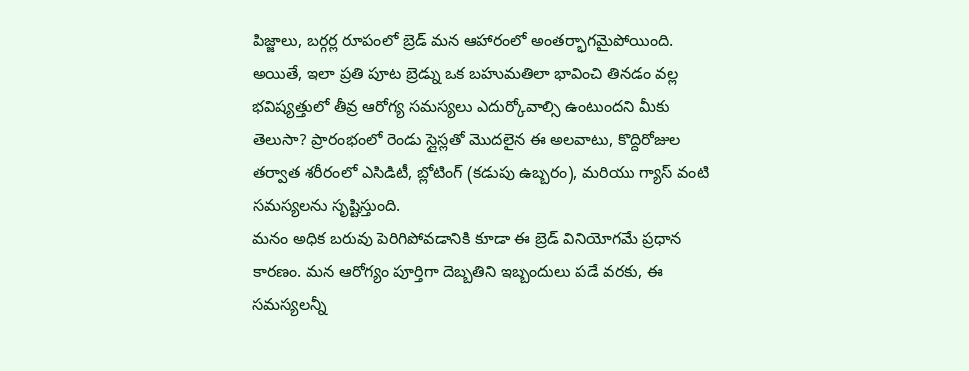పిజ్జాలు, బర్గర్ల రూపంలో బ్రెడ్ మన ఆహారంలో అంతర్భాగమైపోయింది. అయితే, ఇలా ప్రతి పూట బ్రెడ్ను ఒక బహుమతిలా భావించి తినడం వల్ల భవిష్యత్తులో తీవ్ర ఆరోగ్య సమస్యలు ఎదుర్కోవాల్సి ఉంటుందని మీకు తెలుసా? ప్రారంభంలో రెండు స్లైస్లతో మొదలైన ఈ అలవాటు, కొద్దిరోజుల తర్వాత శరీరంలో ఎసిడిటీ, బ్లోటింగ్ (కడుపు ఉబ్బరం), మరియు గ్యాస్ వంటి సమస్యలను సృష్టిస్తుంది.
మనం అధిక బరువు పెరిగిపోవడానికి కూడా ఈ బ్రెడ్ వినియోగమే ప్రధాన కారణం. మన ఆరోగ్యం పూర్తిగా దెబ్బతిని ఇబ్బందులు పడే వరకు, ఈ సమస్యలన్నీ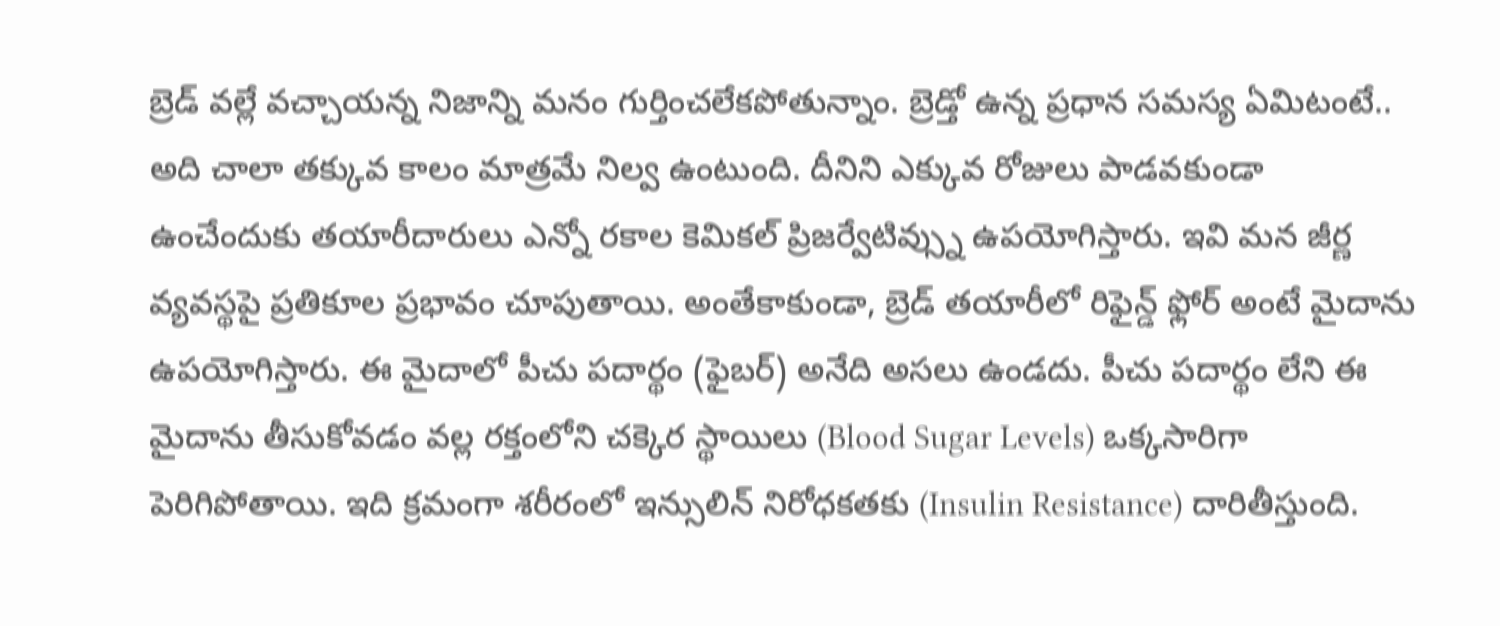బ్రెడ్ వల్లే వచ్చాయన్న నిజాన్ని మనం గుర్తించలేకపోతున్నాం. బ్రెడ్తో ఉన్న ప్రధాన సమస్య ఏమిటంటే.. అది చాలా తక్కువ కాలం మాత్రమే నిల్వ ఉంటుంది. దీనిని ఎక్కువ రోజులు పాడవకుండా ఉంచేందుకు తయారీదారులు ఎన్నో రకాల కెమికల్ ప్రిజర్వేటివ్స్ను ఉపయోగిస్తారు. ఇవి మన జీర్ణ వ్యవస్థపై ప్రతికూల ప్రభావం చూపుతాయి. అంతేకాకుండా, బ్రెడ్ తయారీలో రిఫైన్డ్ ఫ్లోర్ అంటే మైదాను ఉపయోగిస్తారు. ఈ మైదాలో పీచు పదార్థం (ఫైబర్) అనేది అసలు ఉండదు. పీచు పదార్థం లేని ఈ మైదాను తీసుకోవడం వల్ల రక్తంలోని చక్కెర స్థాయిలు (Blood Sugar Levels) ఒక్కసారిగా పెరిగిపోతాయి. ఇది క్రమంగా శరీరంలో ఇన్సులిన్ నిరోధకతకు (Insulin Resistance) దారితీస్తుంది.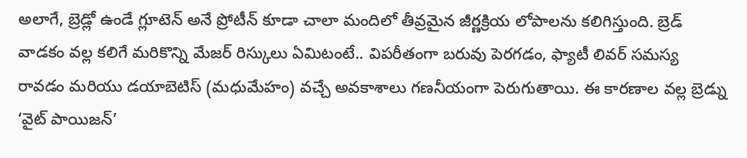అలాగే, బ్రెడ్లో ఉండే గ్లూటెన్ అనే ప్రోటీన్ కూడా చాలా మందిలో తీవ్రమైన జీర్ణక్రియ లోపాలను కలిగిస్తుంది. బ్రెడ్ వాడకం వల్ల కలిగే మరికొన్ని మేజర్ రిస్కులు ఏమిటంటే.. విపరీతంగా బరువు పెరగడం, ఫ్యాటీ లివర్ సమస్య రావడం మరియు డయాబెటిస్ (మధుమేహం) వచ్చే అవకాశాలు గణనీయంగా పెరుగుతాయి. ఈ కారణాల వల్ల బ్రెడ్ను ‘వైట్ పాయిజన్’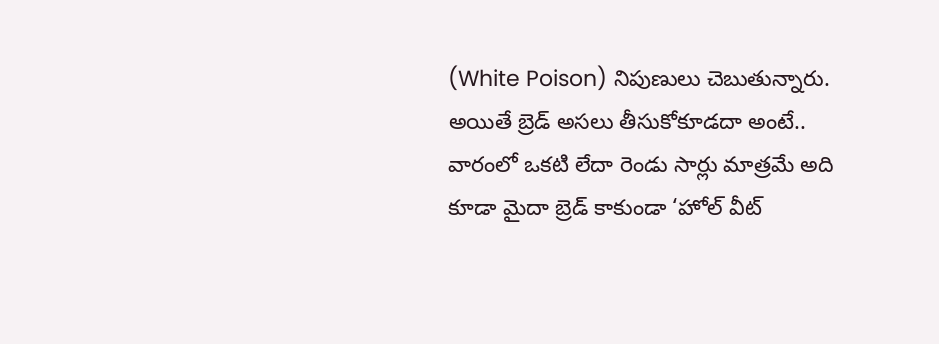(White Poison) నిపుణులు చెబుతున్నారు. అయితే బ్రెడ్ అసలు తీసుకోకూడదా అంటే.. వారంలో ఒకటి లేదా రెండు సార్లు మాత్రమే అది కూడా మైదా బ్రెడ్ కాకుండా ‘హోల్ వీట్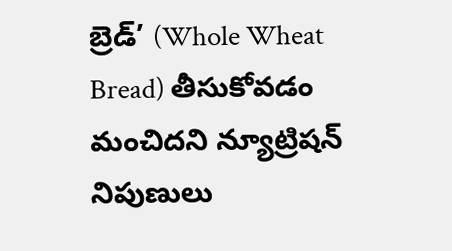బ్రెడ్’ (Whole Wheat Bread) తీసుకోవడం మంచిదని న్యూట్రిషన్ నిపుణులు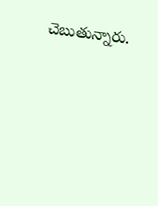చెబుతున్నారు.